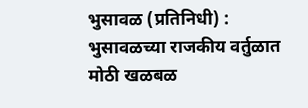भुसावळ (प्रतिनिधी) : भुसावळच्या राजकीय वर्तुळात मोठी खळबळ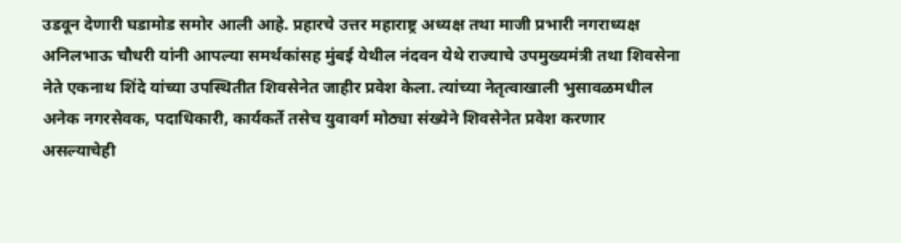उडवून देणारी घडामोड समोर आली आहे. प्रहारचे उत्तर महाराष्ट्र अध्यक्ष तथा माजी प्रभारी नगराध्यक्ष अनिलभाऊ चौधरी यांनी आपल्या समर्थकांसह मुंबई येथील नंदवन येथे राज्याचे उपमुख्यमंत्री तथा शिवसेना नेते एकनाथ शिंदे यांच्या उपस्थितीत शिवसेनेत जाहीर प्रवेश केला. त्यांच्या नेतृत्वाखाली भुसावळमधील अनेक नगरसेवक, पदाधिकारी, कार्यकर्ते तसेच युवावर्ग मोठ्या संख्येने शिवसेनेत प्रवेश करणार असल्याचेही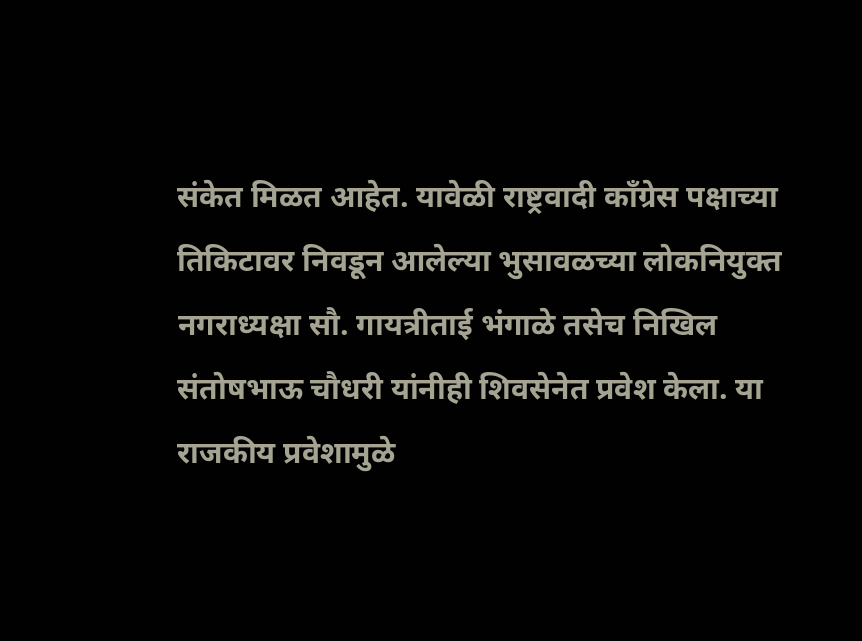संकेत मिळत आहेत. यावेळी राष्ट्रवादी काँग्रेस पक्षाच्या तिकिटावर निवडून आलेल्या भुसावळच्या लोकनियुक्त नगराध्यक्षा सौ. गायत्रीताई भंगाळे तसेच निखिल संतोषभाऊ चौधरी यांनीही शिवसेनेत प्रवेश केला. या राजकीय प्रवेशामुळे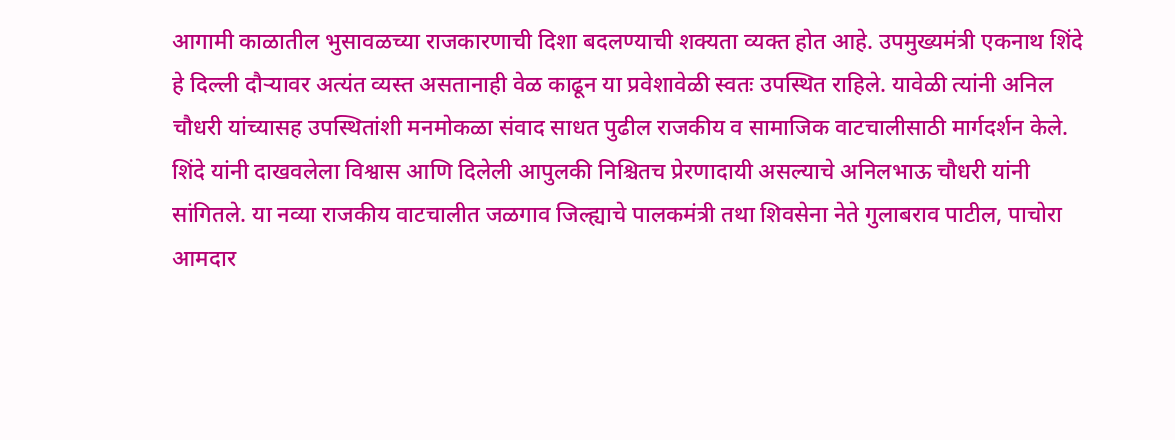आगामी काळातील भुसावळच्या राजकारणाची दिशा बदलण्याची शक्यता व्यक्त होत आहे. उपमुख्यमंत्री एकनाथ शिंदे हे दिल्ली दौऱ्यावर अत्यंत व्यस्त असतानाही वेळ काढून या प्रवेशावेळी स्वतः उपस्थित राहिले. यावेळी त्यांनी अनिल चौधरी यांच्यासह उपस्थितांशी मनमोकळा संवाद साधत पुढील राजकीय व सामाजिक वाटचालीसाठी मार्गदर्शन केले. शिंदे यांनी दाखवलेला विश्वास आणि दिलेली आपुलकी निश्चितच प्रेरणादायी असल्याचे अनिलभाऊ चौधरी यांनी सांगितले. या नव्या राजकीय वाटचालीत जळगाव जिल्ह्याचे पालकमंत्री तथा शिवसेना नेते गुलाबराव पाटील, पाचोरा आमदार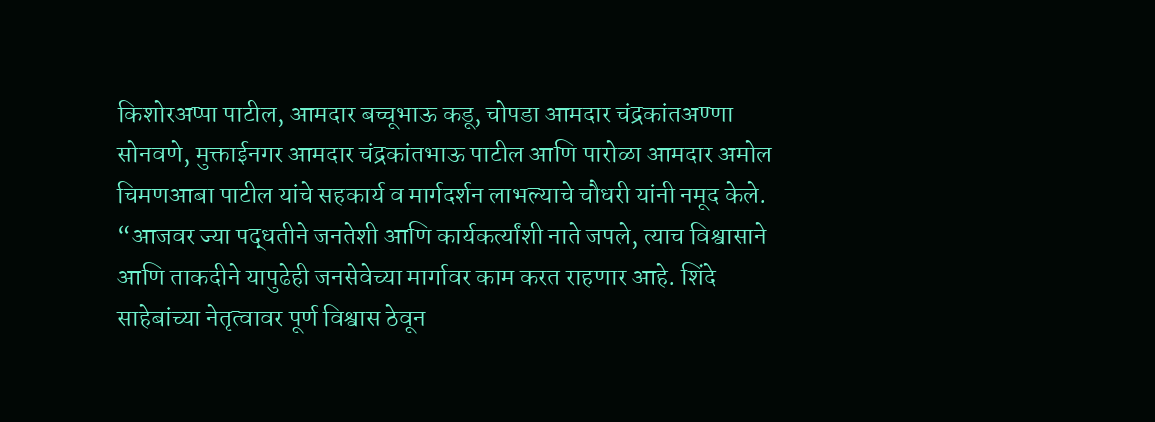किशोरअप्पा पाटील, आमदार बच्चूभाऊ कडू, चोपडा आमदार चंद्रकांतअण्णा सोनवणे, मुक्ताईनगर आमदार चंद्रकांतभाऊ पाटील आणि पारोळा आमदार अमोल चिमणआबा पाटील यांचे सहकार्य व मार्गदर्शन लाभल्याचे चौधरी यांनी नमूद केले. “आजवर ज्या पद्धतीने जनतेशी आणि कार्यकर्त्यांशी नाते जपले, त्याच विश्वासाने आणि ताकदीने यापुढेही जनसेवेच्या मार्गावर काम करत राहणार आहे. शिंदे साहेबांच्या नेतृत्वावर पूर्ण विश्वास ठेवून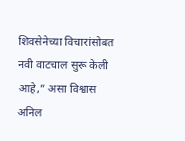शिवसेनेच्या विचारांसोबत नवी वाटचाल सुरू केली आहे,” असा विश्वास अनिल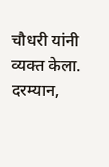चौधरी यांनी व्यक्त केला. दरम्यान,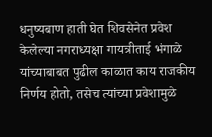धनुष्यबाण हाती घेत शिवसेनेत प्रवेश केलेल्या नगराध्यक्षा गायत्रीताई भंगाळे यांच्याबाबत पुढील काळात काय राजकीय निर्णय होतो, तसेच त्यांच्या प्रवेशामुळे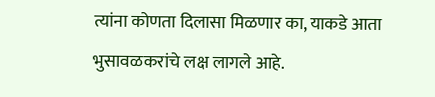त्यांना कोणता दिलासा मिळणार का, याकडे आता भुसावळकरांचे लक्ष लागले आहे.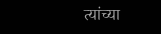त्यांच्या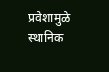प्रवेशामुळे स्थानिक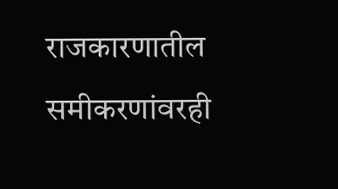राजकारणातील समीकरणांवरही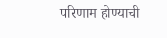परिणाम होण्याची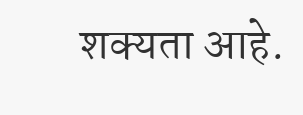शक्यता आहे.